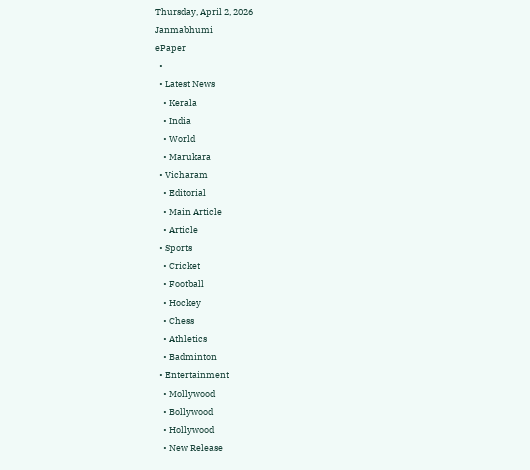Thursday, April 2, 2026
Janmabhumi
ePaper
  •
  • Latest News
    • Kerala
    • India
    • World
    • Marukara
  • Vicharam
    • Editorial
    • Main Article
    • Article
  • Sports
    • Cricket
    • Football
    • Hockey
    • Chess
    • Athletics
    • Badminton
  • Entertainment
    • Mollywood
    • Bollywood
    • Hollywood
    • New Release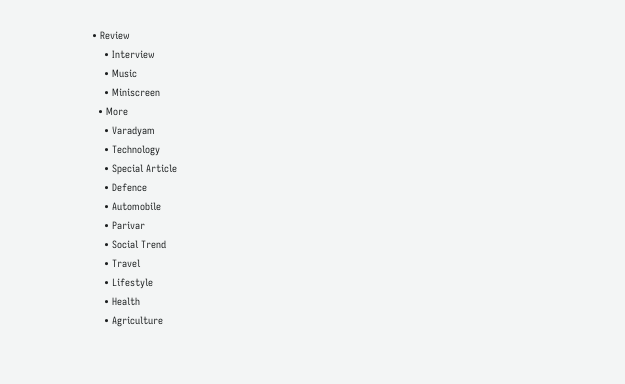• Review
    • Interview
    • Music
    • Miniscreen
  • More
    • Varadyam
    • Technology
    • Special Article
    • Defence
    • Automobile
    • Parivar
    • Social Trend
    • Travel
    • Lifestyle
    • Health
    • Agriculture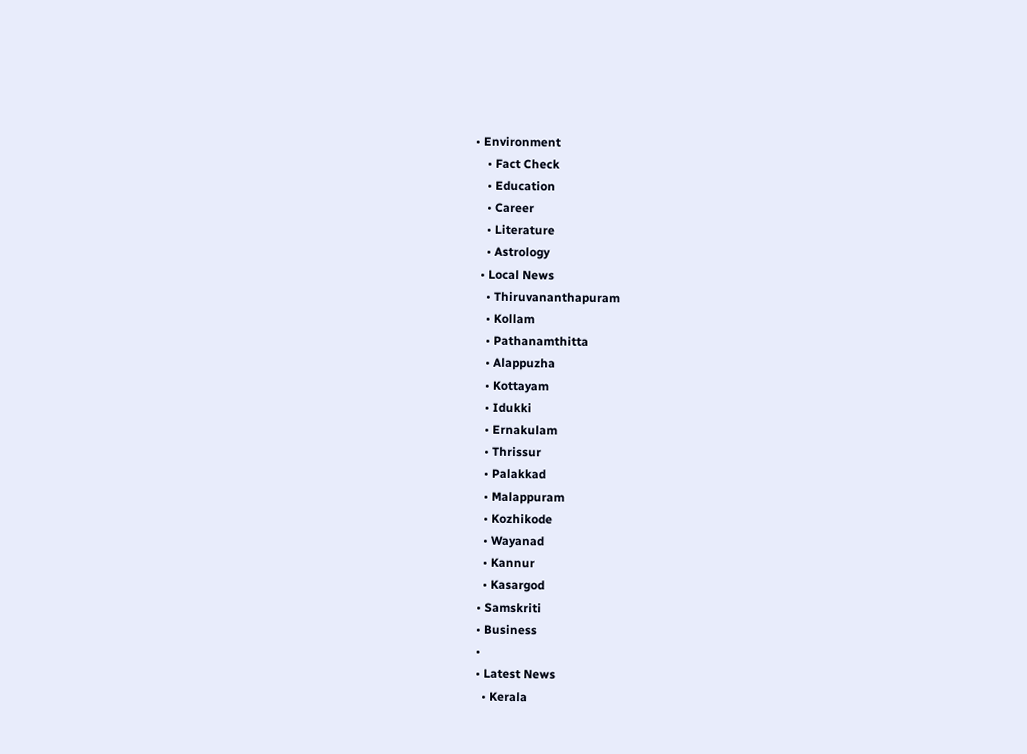• Environment
    • Fact Check
    • Education
    • Career
    • Literature
    • Astrology
  • Local News
    • Thiruvananthapuram
    • Kollam
    • Pathanamthitta
    • Alappuzha
    • Kottayam
    • Idukki
    • Ernakulam
    • Thrissur
    • Palakkad
    • Malappuram
    • Kozhikode
    • Wayanad
    • Kannur
    • Kasargod
  • Samskriti
  • Business
  •
  • Latest News
    • Kerala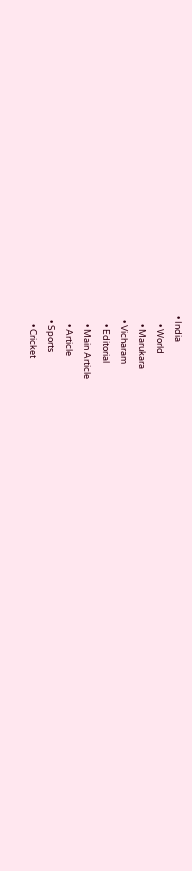• India
    • World
    • Marukara
  • Vicharam
    • Editorial
    • Main Article
    • Article
  • Sports
    • Cricket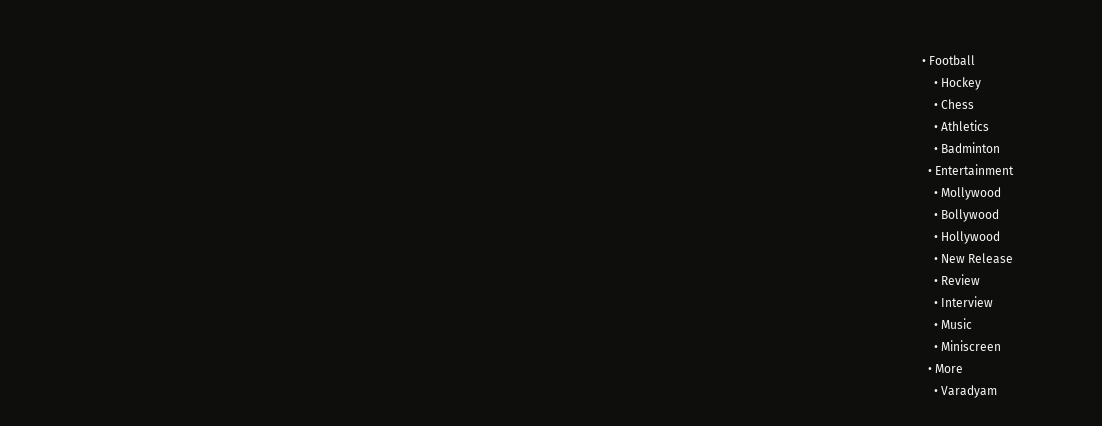• Football
    • Hockey
    • Chess
    • Athletics
    • Badminton
  • Entertainment
    • Mollywood
    • Bollywood
    • Hollywood
    • New Release
    • Review
    • Interview
    • Music
    • Miniscreen
  • More
    • Varadyam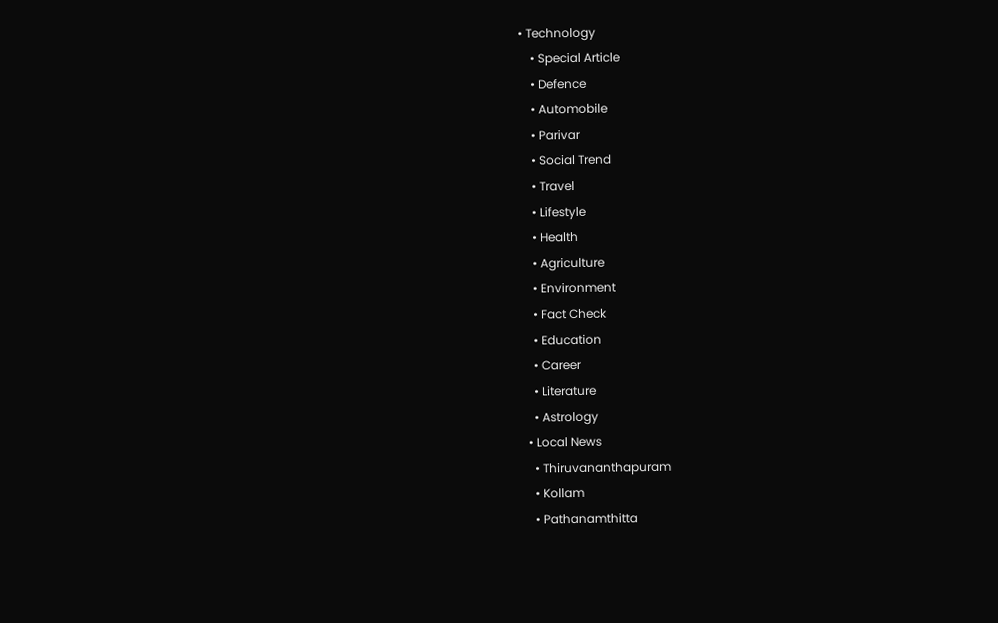• Technology
    • Special Article
    • Defence
    • Automobile
    • Parivar
    • Social Trend
    • Travel
    • Lifestyle
    • Health
    • Agriculture
    • Environment
    • Fact Check
    • Education
    • Career
    • Literature
    • Astrology
  • Local News
    • Thiruvananthapuram
    • Kollam
    • Pathanamthitta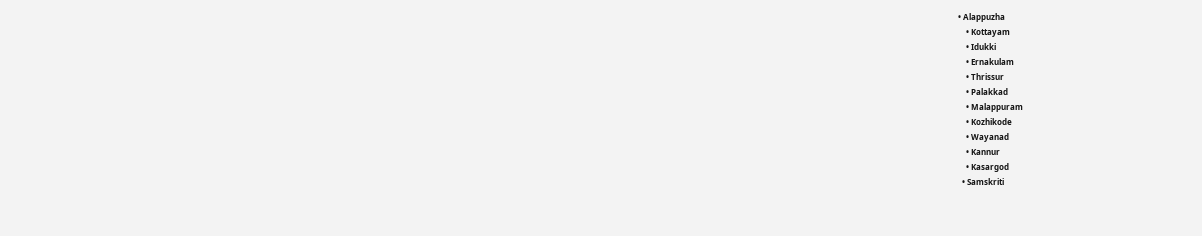• Alappuzha
    • Kottayam
    • Idukki
    • Ernakulam
    • Thrissur
    • Palakkad
    • Malappuram
    • Kozhikode
    • Wayanad
    • Kannur
    • Kasargod
  • Samskriti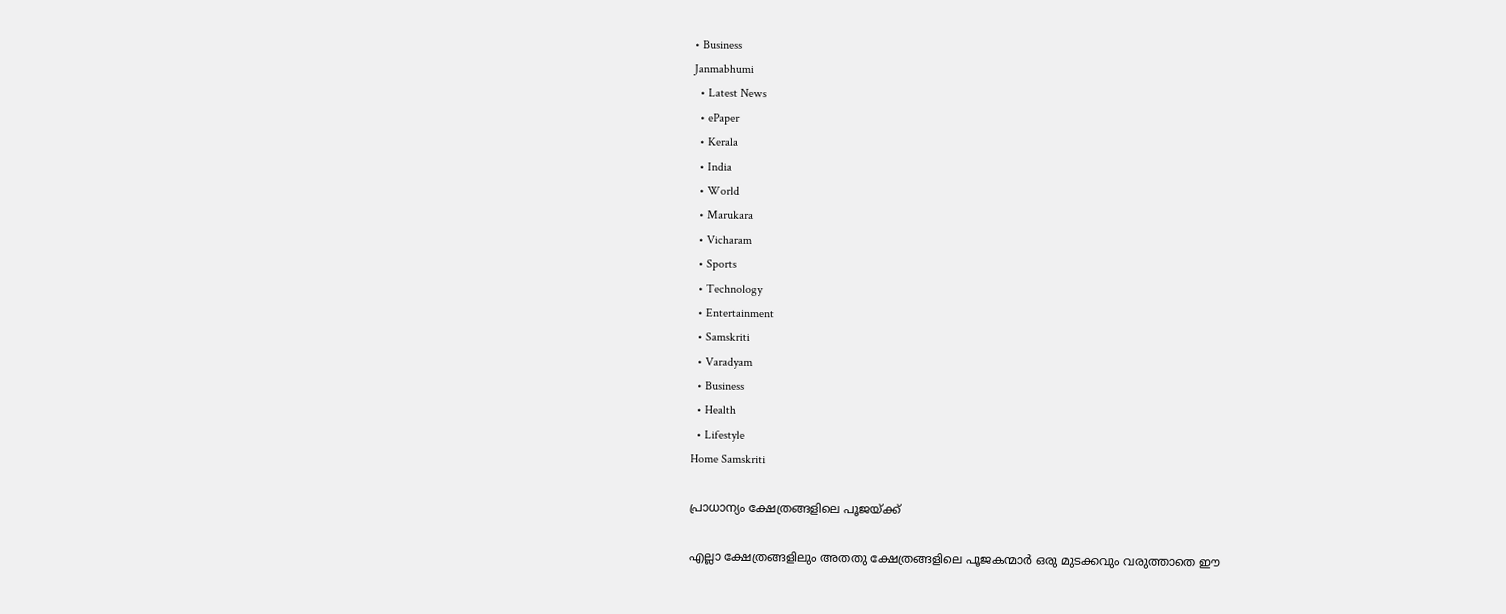• Business
Janmabhumi
  • Latest News
  • ePaper
  • Kerala
  • India
  • World
  • Marukara
  • Vicharam
  • Sports
  • Technology
  • Entertainment
  • Samskriti
  • Varadyam
  • Business
  • Health
  • Lifestyle
Home Samskriti

പ്രാധാന്യം ക്ഷേത്രങ്ങളിലെ പൂജയ്‌ക്ക്

എല്ലാ ക്ഷേത്രങ്ങളിലും അതതു ക്ഷേത്രങ്ങളിലെ പൂജകന്മാര്‍ ഒരു മുടക്കവും വരുത്താതെ ഈ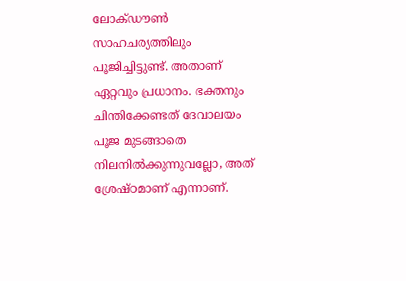ലോക്ഡൗണ്‍ സാഹചര്യത്തിലും പൂജിച്ചിട്ടുണ്ട്. അതാണ് ഏറ്റവും പ്രധാനം. ഭക്തനും ചിന്തിക്കേണ്ടത് ദേവാലയം പൂജ മുടങ്ങാതെ നിലനില്‍ക്കുന്നുവല്ലോ, അത് ശ്രേഷ്ഠമാണ് എന്നാണ്.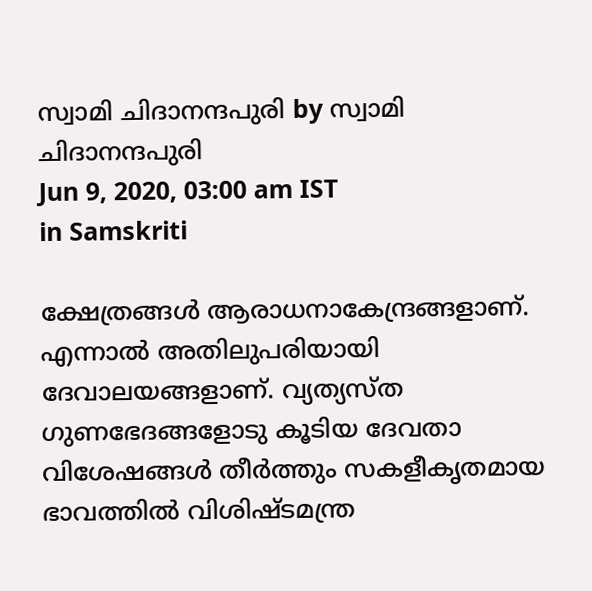സ്വാമി ചിദാനന്ദപുരി by സ്വാമി ചിദാനന്ദപുരി
Jun 9, 2020, 03:00 am IST
in Samskriti

ക്ഷേത്രങ്ങള്‍ ആരാധനാകേന്ദ്രങ്ങളാണ്. എന്നാല്‍ അതിലുപരിയായി ദേവാലയങ്ങളാണ്. വ്യത്യസ്ത ഗുണഭേദങ്ങളോടു കൂടിയ ദേവതാ വിശേഷങ്ങള്‍ തീര്‍ത്തും സകളീകൃതമായ ഭാവത്തില്‍ വിശിഷ്ടമന്ത്ര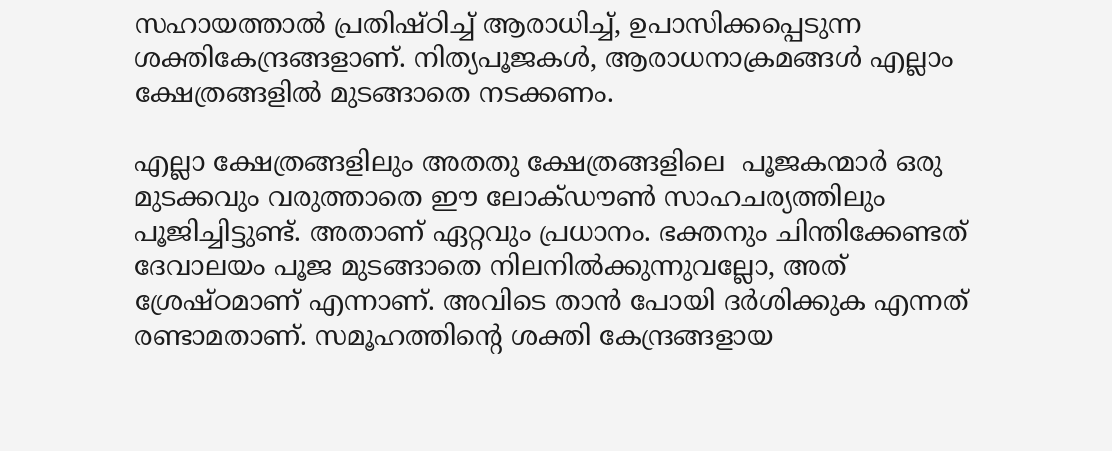സഹായത്താല്‍ പ്രതിഷ്ഠിച്ച് ആരാധിച്ച്, ഉപാസിക്കപ്പെടുന്ന ശക്തികേന്ദ്രങ്ങളാണ്. നിത്യപൂജകള്‍, ആരാധനാക്രമങ്ങള്‍ എല്ലാം ക്ഷേത്രങ്ങളില്‍ മുടങ്ങാതെ നടക്കണം.

എല്ലാ ക്ഷേത്രങ്ങളിലും അതതു ക്ഷേത്രങ്ങളിലെ  പൂജകന്മാര്‍ ഒരു മുടക്കവും വരുത്താതെ ഈ ലോക്ഡൗണ്‍ സാഹചര്യത്തിലും പൂജിച്ചിട്ടുണ്ട്. അതാണ് ഏറ്റവും പ്രധാനം. ഭക്തനും ചിന്തിക്കേണ്ടത് ദേവാലയം പൂജ മുടങ്ങാതെ നിലനില്‍ക്കുന്നുവല്ലോ, അത് ശ്രേഷ്ഠമാണ് എന്നാണ്. അവിടെ താന്‍ പോയി ദര്‍ശിക്കുക എന്നത് രണ്ടാമതാണ്. സമൂഹത്തിന്റെ ശക്തി കേന്ദ്രങ്ങളായ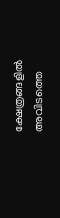ക്ഷേത്രങ്ങളില്‍ അവിടത്തെ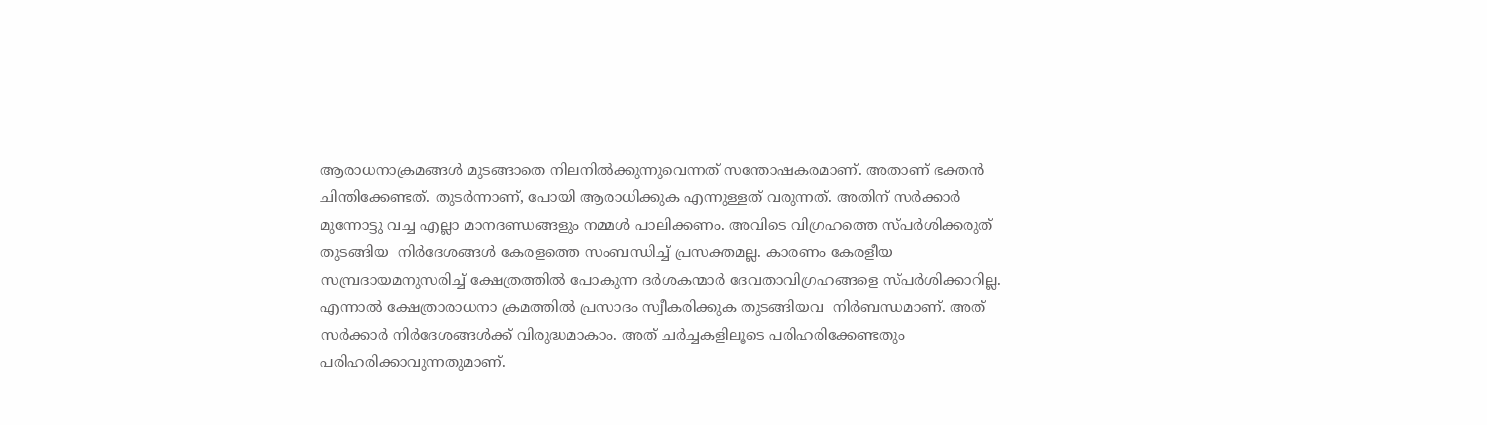ആരാധനാക്രമങ്ങള്‍ മുടങ്ങാതെ നിലനില്‍ക്കുന്നുവെന്നത് സന്തോഷകരമാണ്. അതാണ് ഭക്തന്‍ ചിന്തിക്കേണ്ടത്. തുടര്‍ന്നാണ്, പോയി ആരാധിക്കുക എന്നുള്ളത് വരുന്നത്. അതിന് സര്‍ക്കാര്‍ മുന്നോട്ടു വച്ച എല്ലാ മാനദണ്ഡങ്ങളും നമ്മള്‍ പാലിക്കണം. അവിടെ വിഗ്രഹത്തെ സ്പര്‍ശിക്കരുത് തുടങ്ങിയ  നിര്‍ദേശങ്ങള്‍ കേരളത്തെ സംബന്ധിച്ച് പ്രസക്തമല്ല. കാരണം കേരളീയ സമ്പ്രദായമനുസരിച്ച് ക്ഷേത്രത്തില്‍ പോകുന്ന ദര്‍ശകന്മാര്‍ ദേവതാവിഗ്രഹങ്ങളെ സ്പര്‍ശിക്കാറില്ല. എന്നാല്‍ ക്ഷേത്രാരാധനാ ക്രമത്തില്‍ പ്രസാദം സ്വീകരിക്കുക തുടങ്ങിയവ  നിര്‍ബന്ധമാണ്. അത് സര്‍ക്കാര്‍ നിര്‍ദേശങ്ങള്‍ക്ക് വിരുദ്ധമാകാം. അത് ചര്‍ച്ചകളിലൂടെ പരിഹരിക്കേണ്ടതും പരിഹരിക്കാവുന്നതുമാണ്.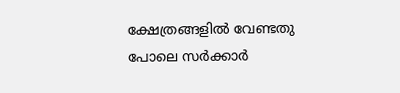ക്ഷേത്രങ്ങളില്‍ വേണ്ടതു  പോലെ സര്‍ക്കാര്‍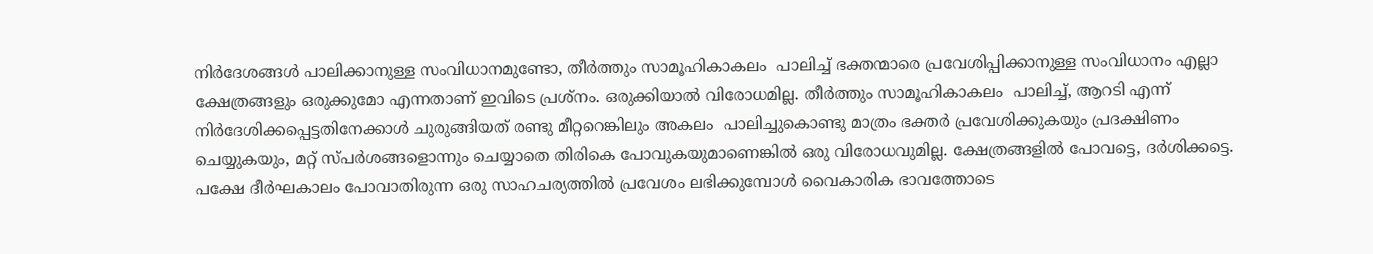നിര്‍ദേശങ്ങള്‍ പാലിക്കാനുള്ള സംവിധാനമുണ്ടോ, തീര്‍ത്തും സാമൂഹികാകലം  പാലിച്ച് ഭക്തന്മാരെ പ്രവേശിപ്പിക്കാനുള്ള സംവിധാനം എല്ലാ ക്ഷേത്രങ്ങളും ഒരുക്കുമോ എന്നതാണ് ഇവിടെ പ്രശ്‌നം. ഒരുക്കിയാല്‍ വിരോധമില്ല. തീര്‍ത്തും സാമൂഹികാകലം  പാലിച്ച്, ആറടി എന്ന് നിര്‍ദേശിക്കപ്പെട്ടതിനേക്കാള്‍ ചുരുങ്ങിയത് രണ്ടു മീറ്ററെങ്കിലും അകലം  പാലിച്ചുകൊണ്ടു മാത്രം ഭക്തര്‍ പ്രവേശിക്കുകയും പ്രദക്ഷിണം ചെയ്യുകയും, മറ്റ് സ്പര്‍ശങ്ങളൊന്നും ചെയ്യാതെ തിരികെ പോവുകയുമാണെങ്കില്‍ ഒരു വിരോധവുമില്ല. ക്ഷേത്രങ്ങളില്‍ പോവട്ടെ, ദര്‍ശിക്കട്ടെ. പക്ഷേ ദീര്‍ഘകാലം പോവാതിരുന്ന ഒരു സാഹചര്യത്തില്‍ പ്രവേശം ലഭിക്കുമ്പോള്‍ വൈകാരിക ഭാവത്തോടെ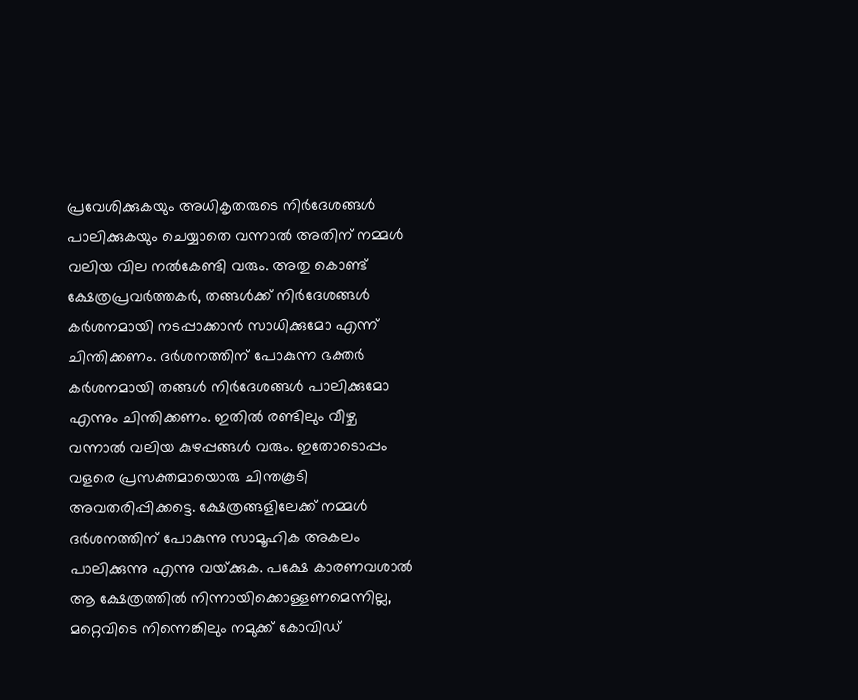പ്രവേശിക്കുകയും അധികൃതരുടെ നിര്‍ദേശങ്ങള്‍ പാലിക്കുകയും ചെയ്യാതെ വന്നാല്‍ അതിന് നമ്മള്‍ വലിയ വില നല്‍കേണ്ടി വരും. അതു കൊണ്ട് ക്ഷേത്രപ്രവര്‍ത്തകര്‍, തങ്ങള്‍ക്ക് നിര്‍ദേശങ്ങള്‍ കര്‍ശനമായി നടപ്പാക്കാന്‍ സാധിക്കുമോ എന്ന് ചിന്തിക്കണം. ദര്‍ശനത്തിന് പോകുന്ന ഭക്തര്‍ കര്‍ശനമായി തങ്ങള്‍ നിര്‍ദേശങ്ങള്‍ പാലിക്കുമോ എന്നും ചിന്തിക്കണം. ഇതില്‍ രണ്ടിലും വീഴ്ച വന്നാല്‍ വലിയ കുഴപ്പങ്ങള്‍ വരും. ഇതോടൊപ്പം വളരെ പ്രസക്തമായൊരു ചിന്തകൂടി അവതരിപ്പിക്കട്ടെ. ക്ഷേത്രങ്ങളിലേക്ക് നമ്മള്‍ ദര്‍ശനത്തിന് പോകുന്നു സാമൂഹിക അകലം പാലിക്കുന്നു എന്നു വയ്‌ക്കുക. പക്ഷേ കാരണവശാല്‍ ആ ക്ഷേത്രത്തില്‍ നിന്നായിക്കൊള്ളണമെന്നില്ല, മറ്റെവിടെ നിന്നെങ്കിലും നമുക്ക് കോവിഡ്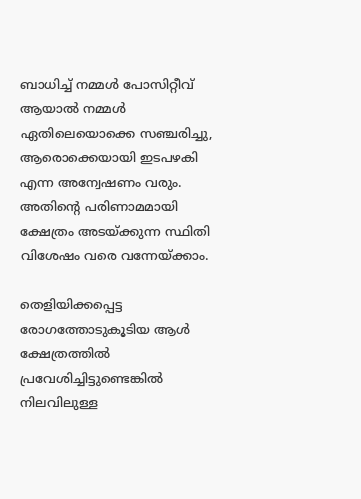ബാധിച്ച് നമ്മള്‍ പോസിറ്റീവ് ആയാല്‍ നമ്മള്‍ ഏതിലെയൊക്കെ സഞ്ചരിച്ചു, ആരൊക്കെയായി ഇടപഴകി എന്ന അന്വേഷണം വരും. അതിന്റെ പരിണാമമായി ക്ഷേത്രം അടയ്‌ക്കുന്ന സ്ഥിതി വിശേഷം വരെ വന്നേയ്‌ക്കാം.

തെളിയിക്കപ്പെട്ട രോഗത്തോടുകൂടിയ ആള്‍ ക്ഷേത്രത്തില്‍ പ്രവേശിച്ചിട്ടുണ്ടെങ്കില്‍ നിലവിലുള്ള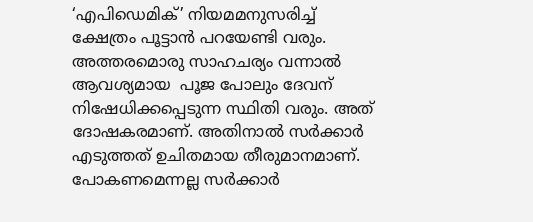‘എപിഡെമിക്’ നിയമമനുസരിച്ച് ക്ഷേത്രം പൂട്ടാന്‍ പറയേണ്ടി വരും. അത്തരമൊരു സാഹചര്യം വന്നാല്‍ ആവശ്യമായ  പൂജ പോലും ദേവന് നിഷേധിക്കപ്പെടുന്ന സ്ഥിതി വരും. അത് ദോഷകരമാണ്. അതിനാല്‍ സര്‍ക്കാര്‍ എടുത്തത് ഉചിതമായ തീരുമാനമാണ്. പോകണമെന്നല്ല സര്‍ക്കാര്‍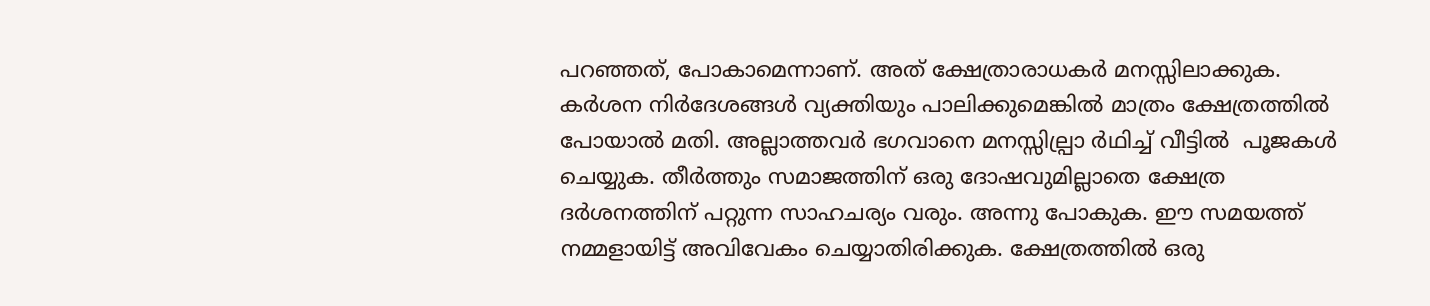പറഞ്ഞത്, പോകാമെന്നാണ്. അത് ക്ഷേത്രാരാധകര്‍ മനസ്സിലാക്കുക. കര്‍ശന നിര്‍ദേശങ്ങള്‍ വ്യക്തിയും പാലിക്കുമെങ്കില്‍ മാത്രം ക്ഷേത്രത്തില്‍ പോയാല്‍ മതി. അല്ലാത്തവര്‍ ഭഗവാനെ മനസ്സില്പ്രാ ര്‍ഥിച്ച് വീട്ടില്‍  പൂജകള്‍ ചെയ്യുക. തീര്‍ത്തും സമാജത്തിന് ഒരു ദോഷവുമില്ലാതെ ക്ഷേത്ര ദര്‍ശനത്തിന് പറ്റുന്ന സാഹചര്യം വരും. അന്നു പോകുക. ഈ സമയത്ത് നമ്മളായിട്ട് അവിവേകം ചെയ്യാതിരിക്കുക. ക്ഷേത്രത്തില്‍ ഒരു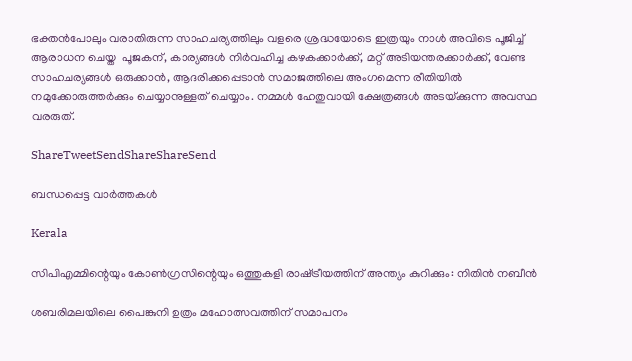ഭക്തന്‍പോലും വരാതിരുന്ന സാഹചര്യത്തിലും വളരെ ശ്രദ്ധയോടെ ഇത്രയും നാള്‍ അവിടെ പൂജിച്ച് ആരാധന ചെയ്ത  പൂജകന്, കാര്യങ്ങള്‍ നിര്‍വഹിച്ച കഴകക്കാര്‍ക്ക്, മറ്റ് അടിയന്തരക്കാര്‍ക്ക്, വേണ്ട സാഹചര്യങ്ങള്‍ ഒരുക്കാന്‍, ആദരിക്കപ്പെടാന്‍ സമാജത്തിലെ അംഗമെന്ന രീതിയില്‍ നമുക്കോരുത്തര്‍ക്കും ചെയ്യാനുള്ളത് ചെയ്യാം. നമ്മള്‍ ഹേതുവായി ക്ഷേത്രങ്ങള്‍ അടയ്‌ക്കുന്ന അവസ്ഥ വരരുത്.

ShareTweetSendShareShareSend

ബന്ധപ്പെട്ട വാര്‍ത്തകള്‍

Kerala

സിപിഎമ്മിന്റെയും കോണ്‍ഗ്രസിന്റെയും ഒത്തുകളി രാഷ്‌ട്രീയത്തിന് അന്ത്യം കുറിക്കും: നിതിന്‍ നബീന്‍

ശബരിമലയിലെ പൈങ്കുനി ഉത്രം മഹോത്സവത്തിന് സമാപനം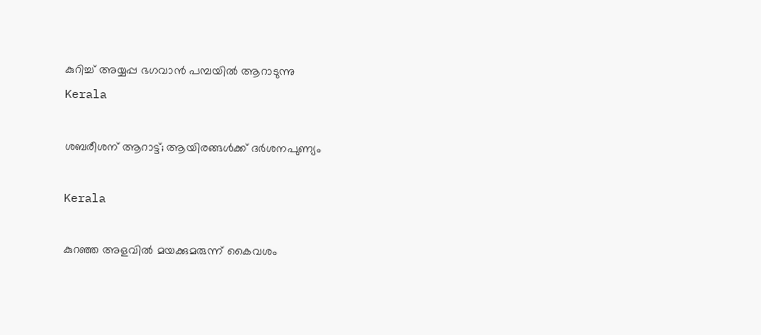കുറിച്ച് അയ്യപ്പ ഭഗവാന്‍ പമ്പയില്‍ ആറാടുന്നു
Kerala

ശബരീശന് ആറാട്ട്; ആയിരങ്ങള്‍ക്ക് ദര്‍ശനപുണ്യം

Kerala

കുറഞ്ഞ അളവിൽ മയക്കുമരുന്ന് കൈവശം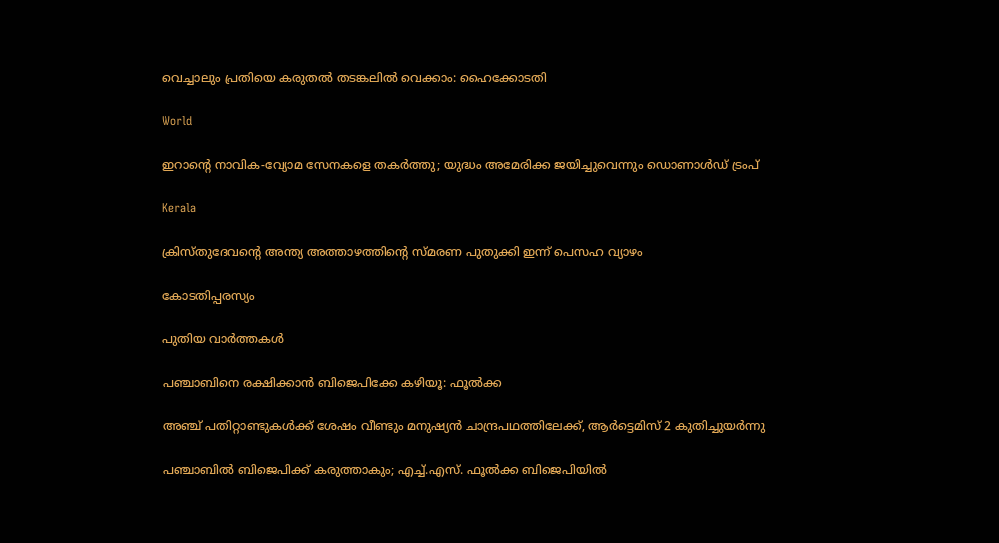വെച്ചാലും പ്രതിയെ കരുതൽ തടങ്കലിൽ വെക്കാം: ഹൈക്കോടതി

World

ഇറാന്റെ നാവിക‑വ്യോമ സേനകളെ തകർത്തു; യുദ്ധം അമേരിക്ക ജയിച്ചുവെന്നും ഡൊണാൾഡ് ട്രംപ്

Kerala

ക്രിസ്തുദേവന്റെ അന്ത്യ അത്താഴത്തിന്റെ സ്മരണ പുതുക്കി ഇന്ന് പെസഹ വ്യാഴം

കോടതിപ്പരസ്യം

പുതിയ വാര്‍ത്തകള്‍

പഞ്ചാബിനെ രക്ഷിക്കാന്‍ ബിജെപിക്കേ കഴിയൂ: ഫൂല്‍ക്ക

അഞ്ച് പതിറ്റാണ്ടുകൾക്ക് ശേഷം വീണ്ടും മനുഷ്യന്‍ ചാന്ദ്രപഥത്തിലേക്ക്, ആർട്ടെമിസ് 2 കുതിച്ചുയർന്നു

പഞ്ചാബില്‍ ബിജെപിക്ക് കരുത്താകും; എച്ച്.എസ്. ഫൂല്‍ക്ക ബിജെപിയില്‍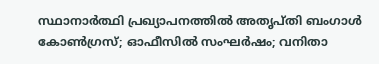സ്ഥാനാര്‍ത്ഥി പ്രഖ്യാപനത്തില്‍ അതൃപ്തി ബംഗാള്‍ കോണ്‍ഗ്രസ്; ഓഫീസില്‍ സംഘര്‍ഷം; വനിതാ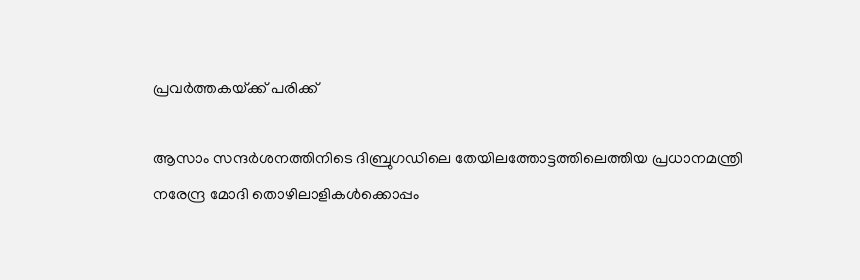പ്രവര്‍ത്തകയ്‌ക്ക് പരിക്ക്

ആസാം സന്ദര്‍ശനത്തിനിടെ ദിബ്രുഗഡിലെ തേയിലത്തോട്ടത്തിലെത്തിയ പ്രധാനമന്ത്രി നരേന്ദ്ര മോദി തൊഴിലാളികള്‍ക്കൊപ്പം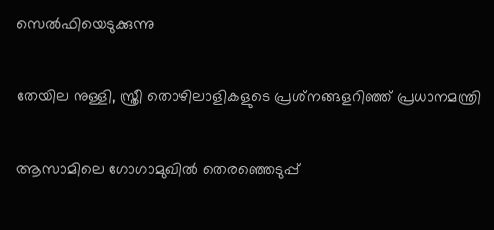സെല്‍ഫിയെടുക്കുന്നു

തേയില നുള്ളി, സ്ത്രീ തൊഴിലാളികളുടെ പ്രശ്‌നങ്ങളറിഞ്ഞ് പ്രധാനമന്ത്രി

ആസാമിലെ ഗോഗാമുഖില്‍ തെരഞ്ഞെടുപ്പ്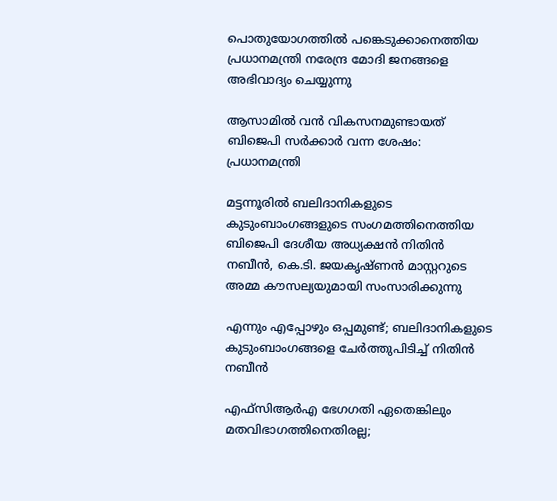പൊതുയോഗത്തില്‍ പങ്കെടുക്കാനെത്തിയ പ്രധാനമന്ത്രി നരേന്ദ്ര മോദി ജനങ്ങളെ അഭിവാദ്യം ചെയ്യുന്നു

ആസാമില്‍ വന്‍ വികസനമുണ്ടായത് ബിജെപി സര്‍ക്കാര്‍ വന്ന ശേഷം: പ്രധാനമന്ത്രി

മട്ടന്നൂരില്‍ ബലിദാനികളുടെ കുടുംബാംഗങ്ങളുടെ സംഗമത്തിനെത്തിയ ബിജെപി ദേശീയ അധ്യക്ഷന്‍ നിതിന്‍ നബീന്‍, കെ.ടി. ജയകൃഷ്ണന്‍ മാസ്റ്ററുടെ അമ്മ കൗസല്യയുമായി സംസാരിക്കുന്നു

എന്നും എപ്പോഴും ഒപ്പമുണ്ട്; ബലിദാനികളുടെ കുടുംബാംഗങ്ങളെ ചേര്‍ത്തുപിടിച്ച് നിതിന്‍ നബീന്‍

എഫ്സിആര്‍എ ഭേഗഗതി ഏതെങ്കിലും മതവിഭാഗത്തിനെതിരല്ല;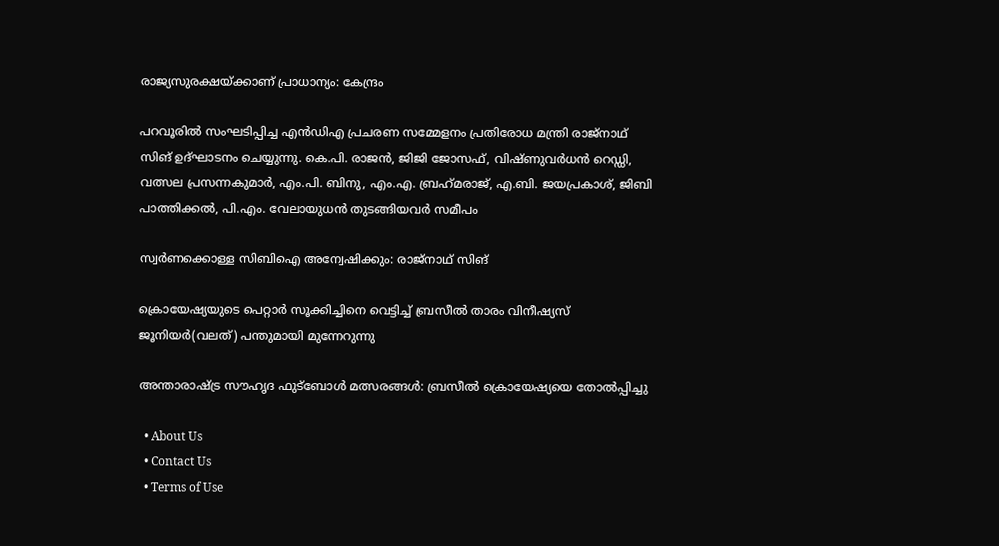രാജ്യസുരക്ഷയ്‌ക്കാണ് പ്രാധാന്യം: കേന്ദ്രം

പറവൂരില്‍ സംഘടിപ്പിച്ച എന്‍ഡിഎ പ്രചരണ സമ്മേളനം പ്രതിരോധ മന്ത്രി രാജ്‌നാഥ് സിങ് ഉദ്ഘാടനം ചെയ്യുന്നു. കെ.പി. രാജന്‍, ജിജി ജോസഫ്, വിഷ്ണുവര്‍ധന്‍ റെഡ്ഡി, വത്സല പ്രസന്നകുമാര്‍, എം.പി. ബിനു, എം.എ. ബ്രഹ്‌മരാജ്, എ.ബി. ജയപ്രകാശ്, ജിബി പാത്തിക്കല്‍, പി.എം. വേലായുധന്‍ തുടങ്ങിയവര്‍ സമീപം

സ്വര്‍ണക്കൊള്ള സിബിഐ അന്വേഷിക്കും: രാജ്‌നാഥ് സിങ്

ക്രൊയേഷ്യയുടെ പെറ്റാര്‍ സൂക്കിച്ചിനെ വെട്ടിച്ച് ബ്രസീല്‍ താരം വിനീഷ്യസ് ജൂനിയര്‍(വലത്) പന്തുമായി മുന്നേറുന്നു

അന്താരാഷ്‌ട്ര സൗഹൃദ ഫുട്‌ബോള്‍ മത്സരങ്ങള്‍: ബ്രസീല്‍ ക്രൊയേഷ്യയെ തോല്‍പ്പിച്ചു

  • About Us
  • Contact Us
  • Terms of Use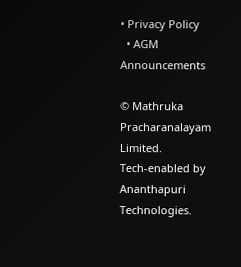• Privacy Policy
  • AGM Announcements

© Mathruka Pracharanalayam Limited.
Tech-enabled by Ananthapuri Technologies.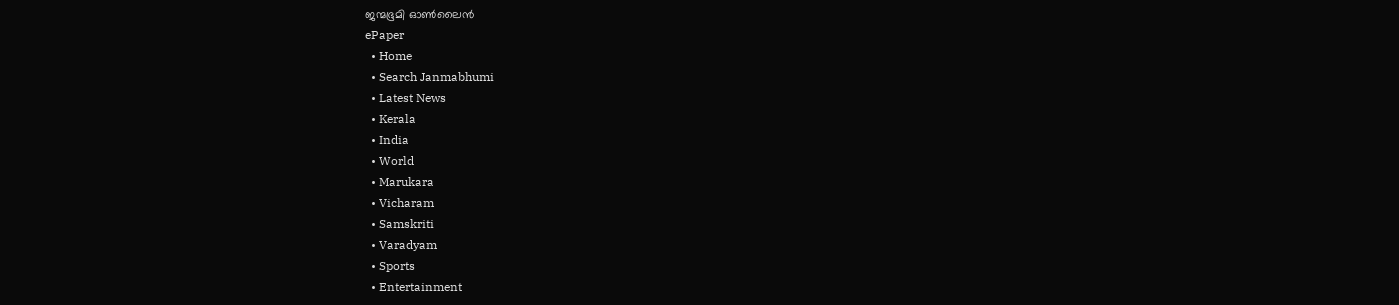ജന്മഭൂമി ഓണ്‍ലൈന്‍
ePaper
  • Home
  • Search Janmabhumi
  • Latest News
  • Kerala
  • India
  • World
  • Marukara
  • Vicharam
  • Samskriti
  • Varadyam
  • Sports
  • Entertainment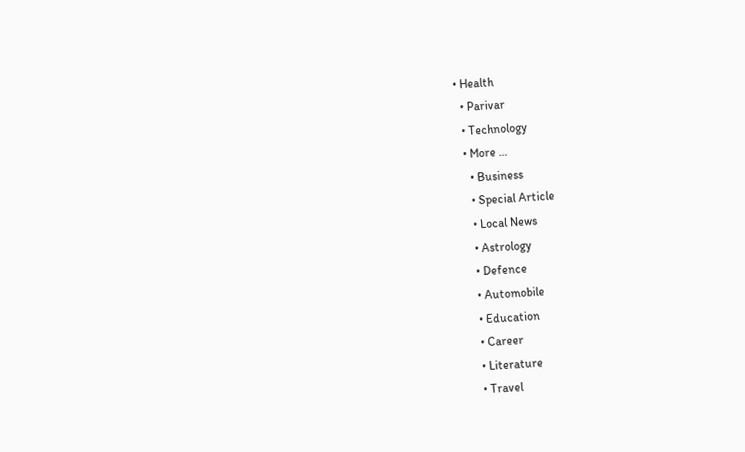• Health
  • Parivar
  • Technology
  • More …
    • Business
    • Special Article
    • Local News
    • Astrology
    • Defence
    • Automobile
    • Education
    • Career
    • Literature
    • Travel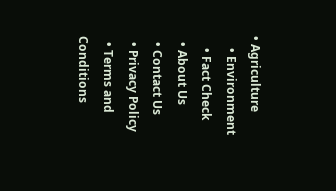• Agriculture
    • Environment
    • Fact Check
  • About Us
  • Contact Us
  • Privacy Policy
  • Terms and Conditions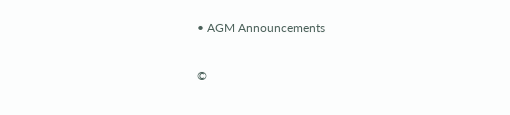• AGM Announcements

©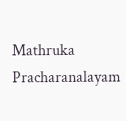Mathruka Pracharanalayam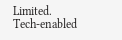Limited.
Tech-enabled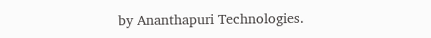by Ananthapuri Technologies.